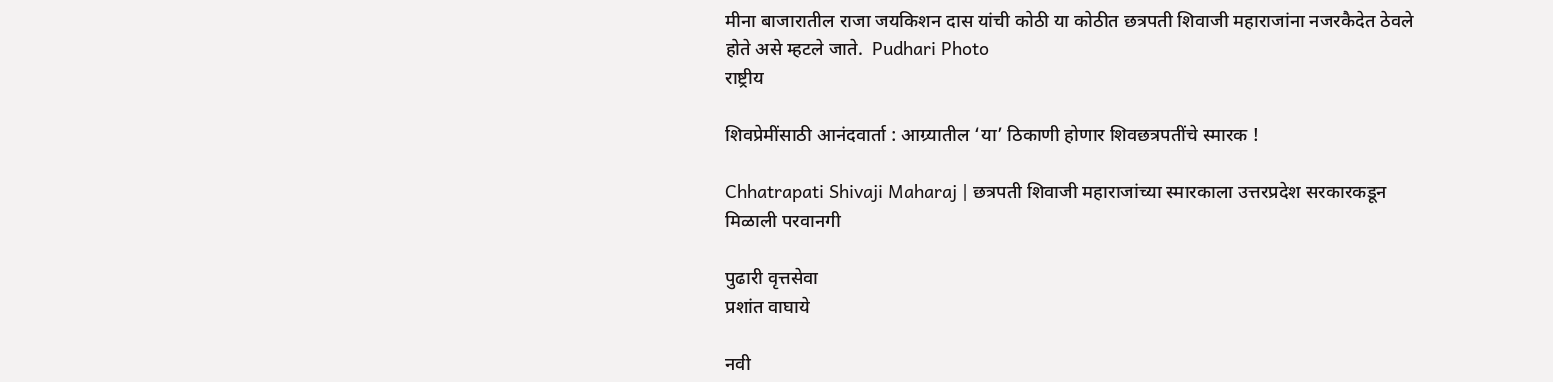मीना बाजारातील राजा जयकिशन दास यांची कोठी या कोठीत छत्रपती शिवाजी महाराजांना नजरकैदेत ठेवले होते असे म्‍हटले जाते.  Pudhari Photo
राष्ट्रीय

शिवप्रेमींसाठी आनंदवार्ता : आग्र्यातील ‘या’ ठिकाणी होणार शिवछत्रपतींचे स्‍मारक !

Chhatrapati Shivaji Maharaj | छत्रपती शिवाजी महाराजांच्या स्‍मारकाला उत्तरप्रदेश सरकारकडून मिळाली परवानगी

पुढारी वृत्तसेवा
प्रशांत वाघाये

नवी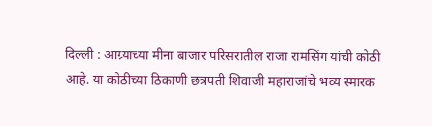दिल्ली : आग्र्याच्या मीना बाजार परिसरातील राजा रामसिंग यांची कोठी आहे. या कोठीच्या ठिकाणी छत्रपती शिवाजी महाराजांचे भव्य स्मारक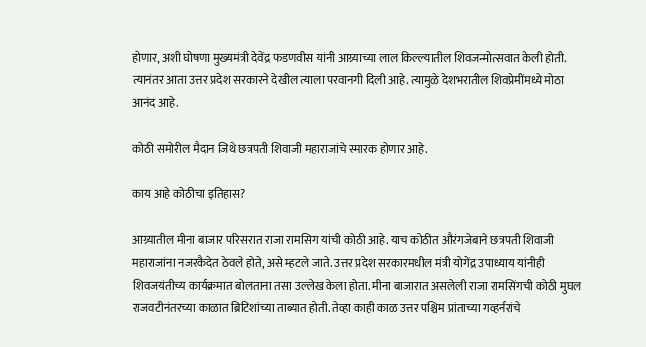होणार, अशी घोषणा मुख्यमंत्री देवेंद्र फडणवीस यांनी आग्र्याच्या लाल किल्ल्यातील शिवजन्मोत्सवात केली होती. त्यानंतर आता उत्तर प्रदेश सरकारने देखील त्याला परवानगी दिली आहे. त्यामुळे देशभरातील शिवप्रेमींमध्ये मोठा आनंद आहे.

कोठी समोरील मैदान जिथे छत्रपती शिवाजी महाराजांचे स्मारक होणार आहे.

काय आहे कोठीचा इतिहास?

आग्र्यातील मीना बाजार परिसरात राजा रामसिग यांची कोठी आहे. याच कोठीत औरंगजेबाने छत्रपती शिवाजी महाराजांना नजरकैदेत ठेवले होते, असे म्हटले जाते. उत्तर प्रदेश सरकारमधील मंत्री योगेंद्र उपाध्याय यांनीही शिवजयंतीच्य कार्यक्रमात बोलताना तसा उल्लेख केला होता. मीना बाजारात असलेली राजा रामसिंगची कोठी मुघल राजवटीनंतरच्या काळात ब्रिटिशांच्या ताब्यात होती. तेव्हा काही काळ उत्तर पश्चिम प्रांताच्या गव्हर्नरांचे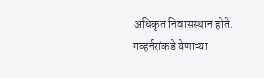अधिकृत निवासस्थान होते. गव्हर्नरांकडे येणाऱ्या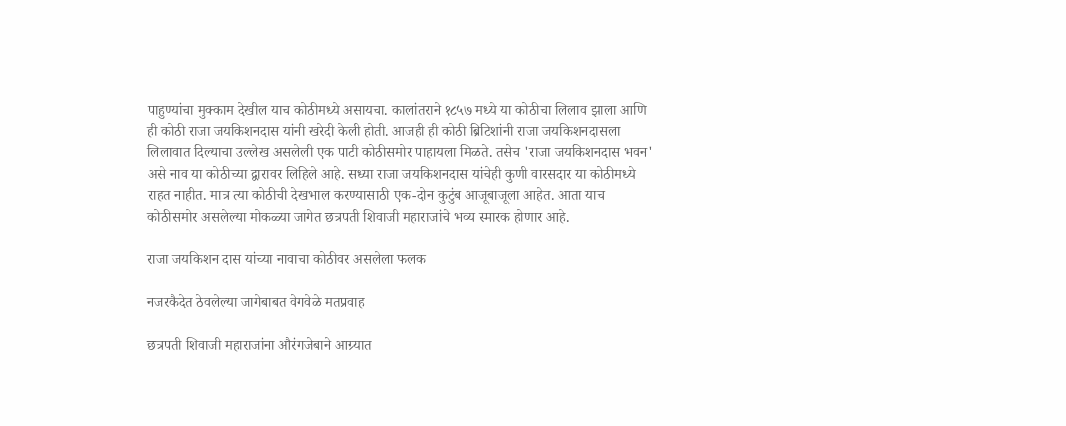पाहुण्यांचा मुक्काम देखील याच कोठीमध्ये असायचा. कालांतराने १८५७ मध्ये या कोठीचा लिलाव झाला आणि ही कोठी राजा जयकिशनदास यांनी खरेदी केली होती. आजही ही कोठी ब्रिटिशांनी राजा जयकिशनदासला लिलावात दिल्याचा उल्लेख असलेली एक पाटी कोठीसमोर पाहायला मिळते. तसेच 'राजा जयकिशनदास भवन' असे नाव या कोठीच्या द्वारावर लिहिले आहे. सध्या राजा जयकिशनदास यांचेही कुणी वारसदार या कोठीमध्ये राहत नाहीत. मात्र त्या कोठीची देखभाल करण्यासाठी एक-दोन कुटुंब आजूबाजूला आहेत. आता याच कोठीसमोर असलेल्या मोकळ्या जागेत छत्रपती शिवाजी महाराजांचे भव्य स्मारक होणार आहे.

राजा जयकिशन दास यांच्या नावाचा कोठीवर असलेला फलक

नजरकैदेत ठेवलेल्‍या जागेबाबत वेगवेळे मतप्रवाह

छत्रपती शिवाजी महाराजांना औरंगजेबाने आग्र्यात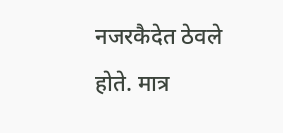नजरकैदेत ठेवले होते. मात्र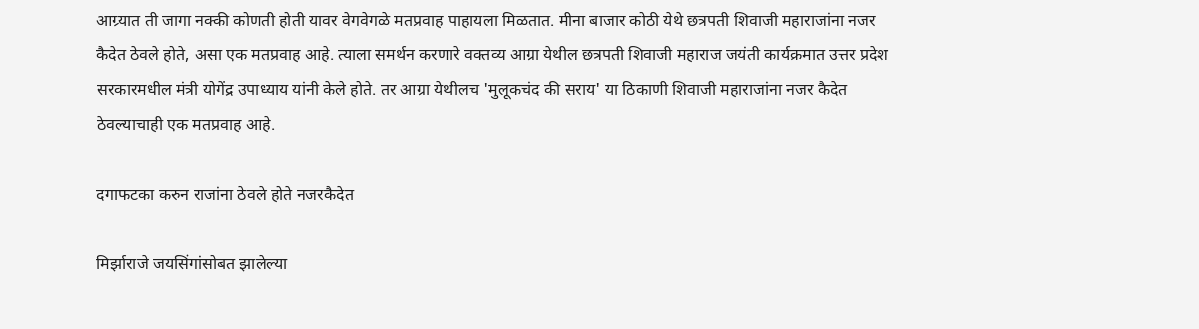आग्र्यात ती जागा नक्की कोणती होती यावर वेगवेगळे मतप्रवाह पाहायला मिळतात. मीना बाजार कोठी येथे छत्रपती शिवाजी महाराजांना नजर कैदेत ठेवले होते, असा एक मतप्रवाह आहे. त्याला समर्थन करणारे वक्तव्य आग्रा येथील छत्रपती शिवाजी महाराज जयंती कार्यक्रमात उत्तर प्रदेश सरकारमधील मंत्री योगेंद्र उपाध्याय यांनी केले होते. तर आग्रा येथीलच 'मुलूकचंद की सराय' या ठिकाणी शिवाजी महाराजांना नजर कैदेत ठेवल्याचाही एक मतप्रवाह आहे.

दगाफटका करुन राजांना ठेवले होते नजरकैदेत

मिर्झाराजे जयसिंगांसोबत झालेल्या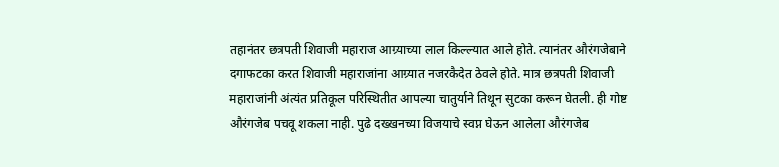तहानंतर छत्रपती शिवाजी महाराज आग्र्याच्या लाल किल्ल्यात आले होते. त्यानंतर औरंगजेबाने दगाफटका करत शिवाजी महाराजांना आग्र्यात नजरकैदेत ठेवले होते. मात्र छत्रपती शिवाजी महाराजांनी अंत्यंत प्रतिकूल परिस्थितीत आपल्या चातुर्याने तिथून सुटका करून घेतली. ही गोष्ट औरंगजेब पचवू शकला नाही. पुढे दख्खनच्या विजयाचे स्वप्न घेऊन आलेला औरंगजेब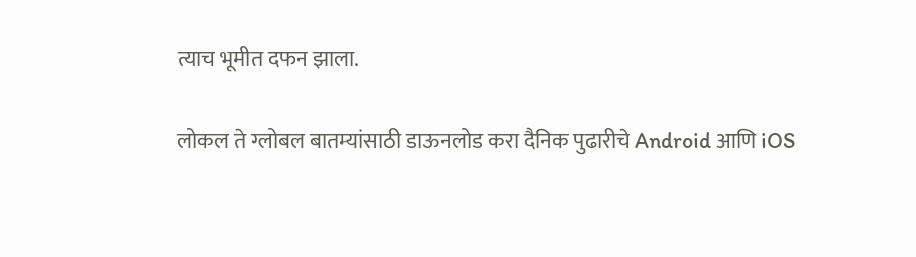त्याच भूमीत दफन झाला.

लोकल ते ग्लोबल बातम्यांसाठी डाऊनलोड करा दैनिक पुढारीचे Android आणि iOS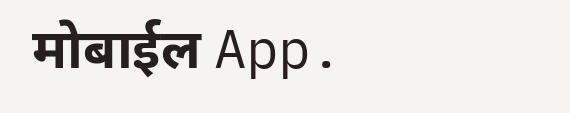मोबाईल App.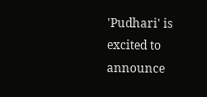'Pudhari' is excited to announce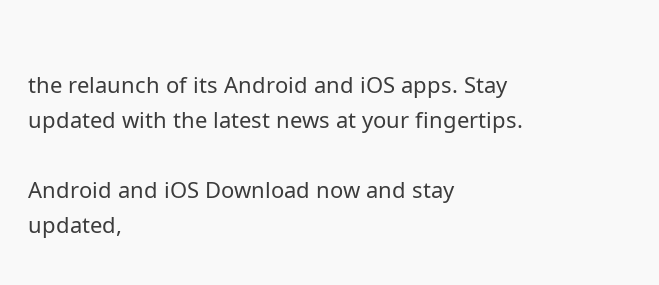the relaunch of its Android and iOS apps. Stay updated with the latest news at your fingertips.

Android and iOS Download now and stay updated,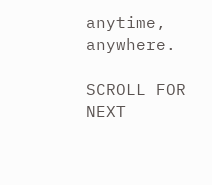anytime, anywhere.

SCROLL FOR NEXT